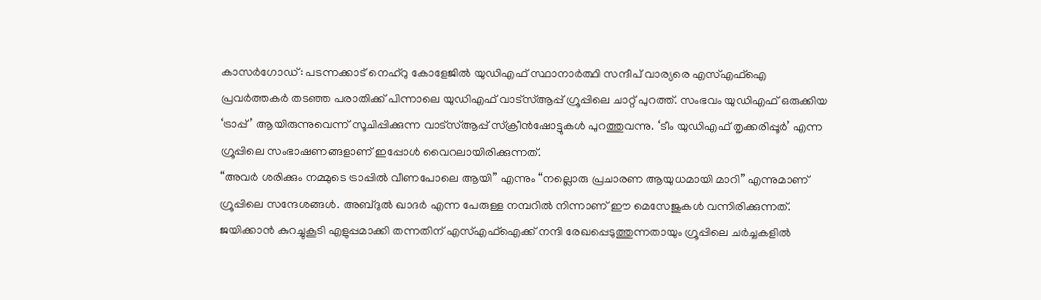കാസർഗോഡ്: പടന്നക്കാട് നെഹ്റു കോളേജിൽ യുഡിഎഫ് സ്ഥാനാർത്ഥി സന്ദീപ് വാര്യരെ എസ്എഫ്ഐ പ്രവർത്തകർ തടഞ്ഞ പരാതിക്ക് പിന്നാലെ യുഡിഎഫ് വാട്സ്ആപ്പ് ഗ്രൂപ്പിലെ ചാറ്റ് പുറത്ത്. സംഭവം യുഡിഎഫ് ഒരുക്കിയ ‘ട്രാപ്പ്’ ആയിരുന്നുവെന്ന് സൂചിപ്പിക്കുന്ന വാട്സ്ആപ്പ് സ്ക്രീൻഷോട്ടുകൾ പുറത്തുവന്നു. ‘ടീം യുഡിഎഫ് തൃക്കരിപ്പൂർ’ എന്ന ഗ്രൂപ്പിലെ സംഭാഷണങ്ങളാണ് ഇപ്പോൾ വൈറലായിരിക്കുന്നത്.
“അവർ ശരിക്കും നമ്മുടെ ട്രാപ്പിൽ വീണപോലെ ആയി” എന്നും “നല്ലൊരു പ്രചാരണ ആയുധമായി മാറി” എന്നുമാണ് ഗ്രൂപ്പിലെ സന്ദേശങ്ങൾ. അബ്ദുൽ ഖാദർ എന്ന പേരുള്ള നമ്പറിൽ നിന്നാണ് ഈ മെസേജുകൾ വന്നിരിക്കുന്നത്. ജയിക്കാൻ കുറച്ചുകൂടി എളുപ്പമാക്കി തന്നതിന് എസ്എഫ്ഐക്ക് നന്ദി രേഖപ്പെടുത്തുന്നതായും ഗ്രൂപ്പിലെ ചർച്ചകളിൽ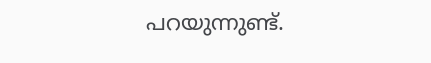പറയുന്നുണ്ട്.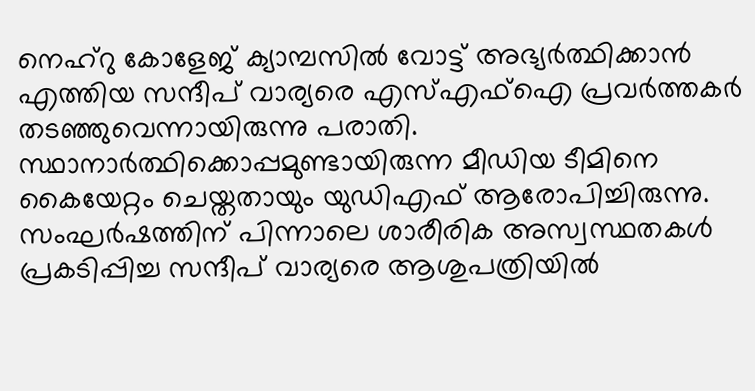നെഹ്റു കോളേജ് ക്യാമ്പസിൽ വോട്ട് അഭ്യർത്ഥിക്കാൻ എത്തിയ സന്ദീപ് വാര്യരെ എസ്എഫ്ഐ പ്രവർത്തകർ തടഞ്ഞുവെന്നായിരുന്നു പരാതി. സ്ഥാനാർത്ഥിക്കൊപ്പമുണ്ടായിരുന്ന മീഡിയ ടീമിനെ കൈയേറ്റം ചെയ്തതായും യുഡിഎഫ് ആരോപിച്ചിരുന്നു. സംഘർഷത്തിന് പിന്നാലെ ശാരീരിക അസ്വസ്ഥതകൾ പ്രകടിപ്പിച്ച സന്ദീപ് വാര്യരെ ആശുപത്രിയിൽ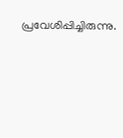പ്രവേശിപ്പിച്ചിരുന്നു.